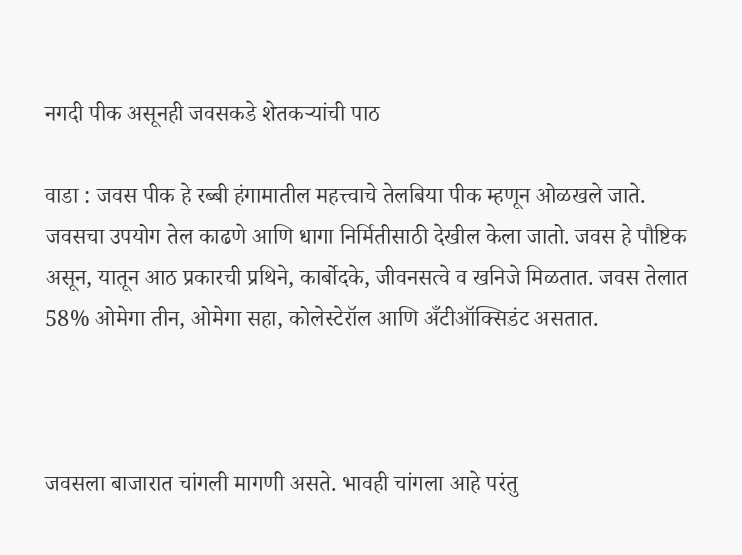नगदी पीक असूनही जवसकडे शेतकऱ्यांची पाठ

वाडा : जवस पीक हे रब्बी हंगामातील महत्त्वाचे तेलबिया पीक म्हणून ओळखले जाते. जवसचा उपयोग तेल काढणे आणि धागा निर्मितीसाठी देखील केला जातो. जवस हे पौष्टिक असून, यातून आठ प्रकारची प्रथिने, कार्बोदके, जीवनसत्वे व खनिजे मिळतात. जवस तेलात 58% ओमेगा तीन, ओमेगा सहा, कोलेस्टेरॉल आणि अँटीऑक्सिडंट असतात.



जवसला बाजारात चांगली मागणी असते. भावही चांगला आहे परंतु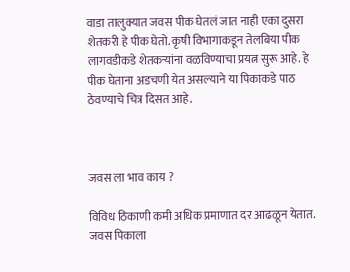वाडा तालुक्यात जवस पीक घेतलं जात नाही एका दुसरा शेतकरी हे पीक घेतो. कृषी विभागाकडून तेलबिया पीक लागवडीकडे शेतकऱ्यांना वळविण्याचा प्रयत्न सुरू आहे. हे पीक घेताना अडचणी येत असल्याने या पिकाकडे पाठ ठेवण्याचे चित्र दिसत आहे.



जवस ला भाव काय ?

विविध ठिकाणी कमी अधिक प्रमाणात दर आढळून येतात. जवस पिकाला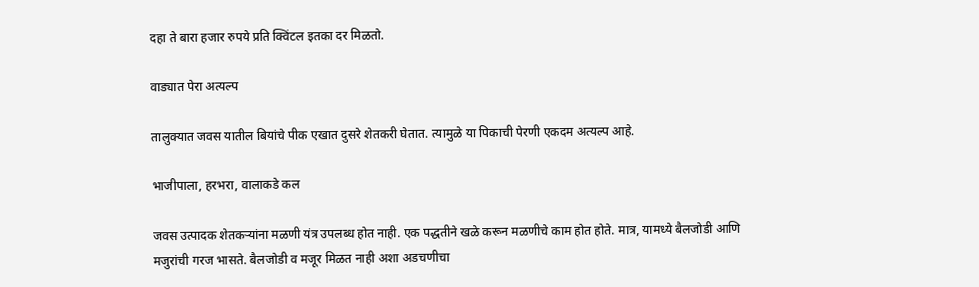दहा ते बारा हजार रुपये प्रति क्विंटल इतका दर मिळतो.

वाड्यात पेरा अत्यल्प

तालुक्यात जवस यातील बियांचे पीक एखात दुसरे शेतकरी घेतात. त्यामुळे या पिकाची पेरणी एकदम अत्यल्प आहे.

भाजीपाला, हरभरा, वालाकडे कल

जवस उत्पादक शेतकऱ्यांना मळणी यंत्र उपलब्ध होत नाही. एक पद्धतीने खळे करून मळणीचे काम होत होते. मात्र, यामध्ये बैलजोडी आणि मजुरांची गरज भासते. बैलजोडी व मजूर मिळत नाही अशा अडचणीचा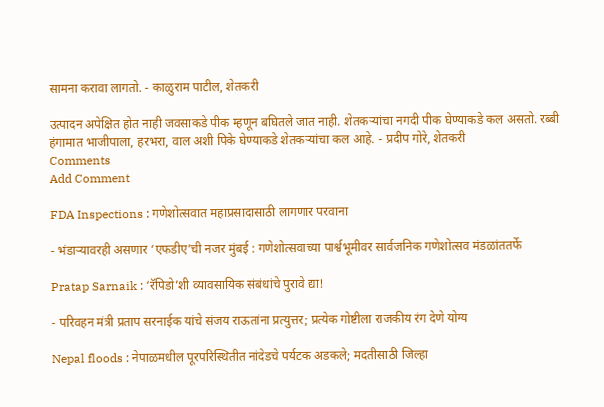सामना करावा लागतो. - काळुराम पाटील, शेतकरी

उत्पादन अपेक्षित होत नाही जवसाकडे पीक म्हणून बघितले जात नाही. शेतकऱ्यांचा नगदी पीक घेण्याकडे कल असतो. रब्बी हंगामात भाजीपाला, हरभरा, वाल अशी पिके घेण्याकडे शेतकऱ्यांचा कल आहे. - प्रदीप गोरे, शेतकरी
Comments
Add Comment

FDA Inspections : गणेशोत्सवात महाप्रसादासाठी लागणार परवाना

- भंडाऱ्यावरही असणार ‘एफडीए’ची नजर मुंबई : गणेशोत्सवाच्या पार्श्वभूमीवर सार्वजनिक गणेशोत्सव मंडळांततर्फे

Pratap Sarnaik : ‘रॅपिडो’शी व्यावसायिक संबंधांचे पुरावे द्या!

- परिवहन मंत्री प्रताप सरनाईक यांचे संजय राऊतांना प्रत्युत्तर; प्रत्येक गोष्टीला राजकीय रंग देणे योग्य

Nepal floods : नेपाळमधील पूरपरिस्थितीत नांदेडचे पर्यटक अडकले; मदतीसाठी जिल्हा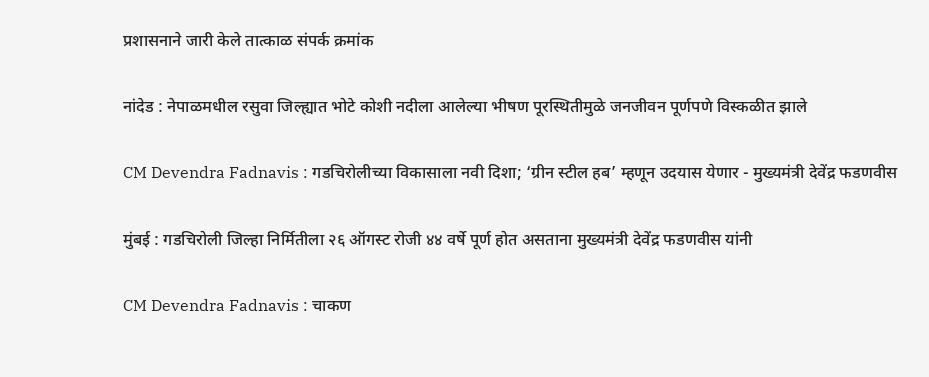प्रशासनाने जारी केले तात्काळ संपर्क क्रमांक

नांदेड : नेपाळमधील रसुवा जिल्ह्यात भोटे कोशी नदीला आलेल्या भीषण पूरस्थितीमुळे जनजीवन पूर्णपणे विस्कळीत झाले

CM Devendra Fadnavis : गडचिरोलीच्या विकासाला नवी दिशा; ‘ग्रीन स्टील हब’ म्हणून उदयास येणार - मुख्यमंत्री देवेंद्र फडणवीस

मुंबई : गडचिरोली जिल्हा निर्मितीला २६ ऑगस्ट रोजी ४४ वर्षे पूर्ण होत असताना मुख्यमंत्री देवेंद्र फडणवीस यांनी

CM Devendra Fadnavis : चाकण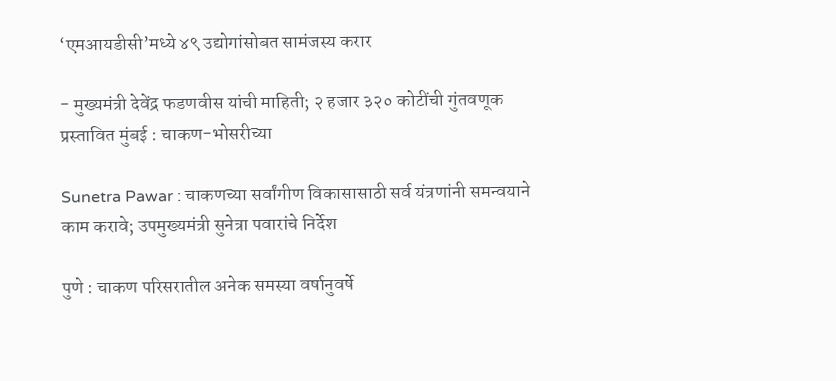‘एमआयडीसी’मध्ये ४९ उद्योगांसोबत सामंजस्य करार

- मुख्यमंत्री देवेंद्र फडणवीस यांची माहिती; २ हजार ३२० कोटींची गुंतवणूक प्रस्तावित मुंबई : चाकण-भोसरीच्या

Sunetra Pawar : चाकणच्या सर्वांगीण विकासासाठी सर्व यंत्रणांनी समन्वयाने काम करावे; उपमुख्यमंत्री सुनेत्रा पवारांचे निर्देश

पुणे : चाकण परिसरातील अनेक समस्या वर्षानुवर्षे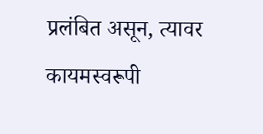प्रलंबित असून, त्यावर कायमस्वरूपी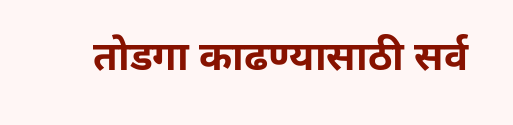तोडगा काढण्यासाठी सर्व